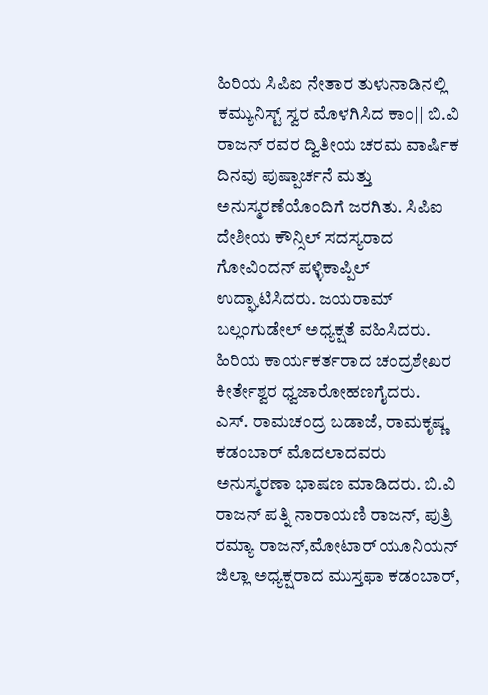ಹಿರಿಯ ಸಿಪಿಐ ನೇತಾರ ತುಳುನಾಡಿನಲ್ಲಿ ಕಮ್ಯುನಿಸ್ಟ್ ಸ್ವರ ಮೊಳಗಿಸಿದ ಕಾಂ|| ಬಿ.ವಿ ರಾಜನ್ ರವರ ದ್ವಿತೀಯ ಚರಮ ವಾರ್ಷಿಕ ದಿನವು ಪುಷ್ಪಾರ್ಚನೆ ಮತ್ತು ಅನುಸ್ಮರಣೆಯೊಂದಿಗೆ ಜರಗಿತು. ಸಿಪಿಐ ದೇಶೀಯ ಕೌನ್ಸಿಲ್ ಸದಸ್ಯರಾದ ಗೋವಿಂದನ್ ಪಳ್ಳಿಕಾಪ್ಪಿಲ್ ಉದ್ಘಾಟಿಸಿದರು. ಜಯರಾಮ್ ಬಲ್ಲಂಗುಡೇಲ್ ಅಧ್ಯಕ್ಷತೆ ವಹಿಸಿದರು. ಹಿರಿಯ ಕಾರ್ಯಕರ್ತರಾದ ಚಂದ್ರಶೇಖರ ಕೀರ್ತೇಶ್ವರ ಧ್ವಜಾರೋಹಣಗೈದರು.
ಎಸ್. ರಾಮಚಂದ್ರ ಬಡಾಜೆ, ರಾಮಕೃಷ್ಣ ಕಡಂಬಾರ್ ಮೊದಲಾದವರು ಅನುಸ್ಮರಣಾ ಭಾಷಣ ಮಾಡಿದರು. ಬಿ.ವಿ ರಾಜನ್ ಪತ್ನಿ ನಾರಾಯಣಿ ರಾಜನ್, ಪುತ್ರಿ ರಮ್ಯಾ ರಾಜನ್,ಮೋಟಾರ್ ಯೂನಿಯನ್ ಜಿಲ್ಲಾ ಅಧ್ಯಕ್ಷರಾದ ಮುಸ್ತಫಾ ಕಡಂಬಾರ್,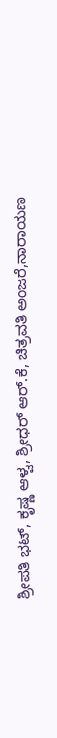ಶ್ರೀಪತಿ ಭಟ್, ಕೃಷ್ಣ ಆಳ್ವ, ಶ್ರೀಧರ್ ಆರ್.ಕೆ, ಚಿತ್ರವತಿ ಅಂಜರೆ,ನಾರಾಯಣ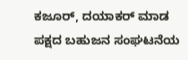ಕಜೂರ್, ದಯಾಕರ್ ಮಾಡ ಪಕ್ಷದ ಬಹುಜನ ಸಂಘಟನೆಯ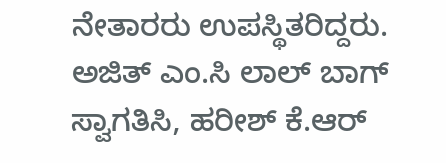ನೇತಾರರು ಉಪಸ್ಥಿತರಿದ್ದರು. ಅಜಿತ್ ಎಂ.ಸಿ ಲಾಲ್ ಬಾಗ್ ಸ್ವಾಗತಿಸಿ, ಹರೀಶ್ ಕೆ.ಆರ್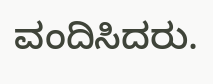ವಂದಿಸಿದರು.